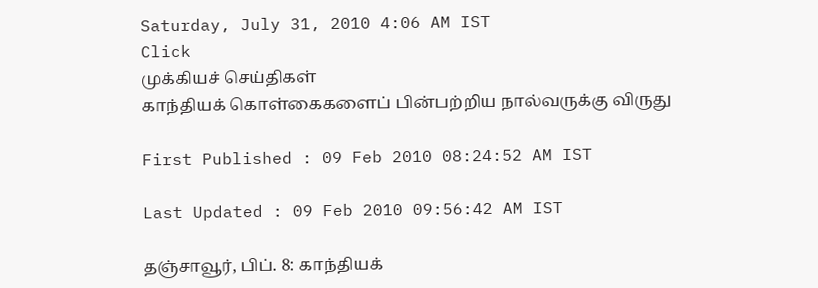Saturday, July 31, 2010 4:06 AM IST
Click
முக்கியச் செய்திகள்
காந்தியக் கொள்கைகளைப் பின்பற்றிய நால்வருக்கு விருது

First Published : 09 Feb 2010 08:24:52 AM IST

Last Updated : 09 Feb 2010 09:56:42 AM IST

தஞ்சாவூர், பிப். 8: காந்தியக்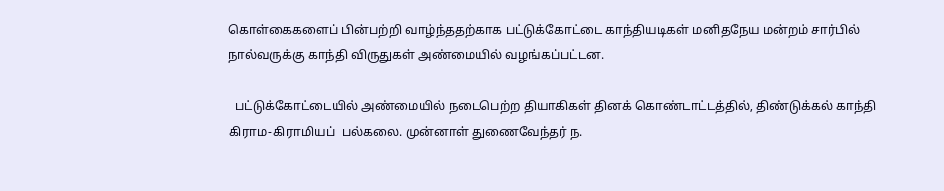கொள்கைகளைப் பின்பற்றி வாழ்ந்ததற்காக பட்டுக்கோட்டை காந்தியடிகள் மனிதநேய மன்றம் சார்பில் நால்வருக்கு காந்தி விருதுகள் அண்மையில் வழங்கப்பட்டன.

  பட்டுக்கோட்டையில் அண்மையில் நடைபெற்ற தியாகிகள் தினக் கொண்டாட்டத்தில், திண்டுக்கல் காந்தி கிராம-கிராமியப்  பல்கலை. முன்னாள் துணைவேந்தர் ந.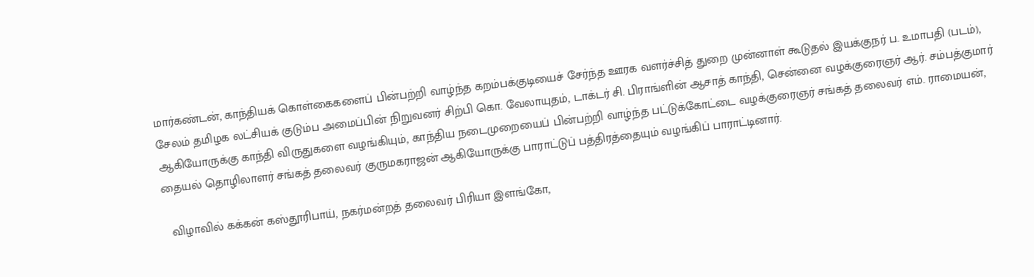மார்கண்டன், காந்தியக் கொள்கைகளைப் பின்பற்றி வாழ்ந்த கறம்பக்குடியைச் சேர்ந்த ஊரக வளர்ச்சித் துறை முன்னாள் கூடுதல் இயக்குநர் ப. உமாபதி (படம்), சேலம் தமிழக லட்சியக் குடும்ப அமைப்பின் நிறுவனர் சிற்பி கொ. வேலாயுதம், டாக்டர் சி. பிராங்ளின் ஆசாத் காந்தி, சென்னை வழக்குரைஞர் ஆர். சம்பத்குமார் ஆகியோருக்கு காந்தி விருதுகளை வழங்கியும், காந்திய நடைமுறையைப் பின்பற்றி வாழ்ந்த பட்டுக்கோட்டை வழக்குரைஞர் சங்கத் தலைவர் எம். ராமையன், தையல் தொழிலாளர் சங்கத் தலைவர் குருமகராஜன் ஆகியோருக்கு பாராட்டுப் பத்திரத்தையும் வழங்கிப் பாராட்டினார்.

  விழாவில் கக்கன் கஸ்தூரிபாய், நகர்மன்றத் தலைவர் பிரியா இளங்கோ,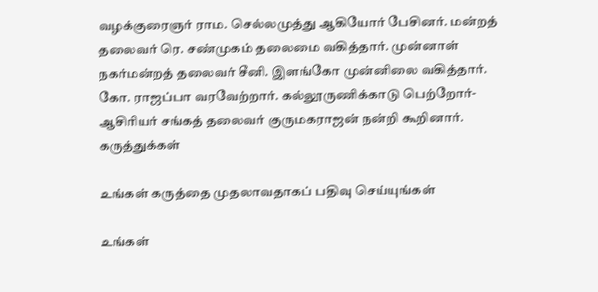வழக்குரைஞர் ராம. செல்லமுத்து ஆகியோர் பேசினர். மன்றத் தலைவர் ரெ. சண்முகம் தலைமை வகித்தார். முன்னாள் நகர்மன்றத் தலைவர் சீனி. இளங்கோ முன்னிலை வகித்தார்.   கோ. ராஜப்பா வரவேற்றார். கல்லூருணிக்காடு பெற்றோர்-ஆசிரியர் சங்கத் தலைவர் குருமகராஜன் நன்றி கூறினார்.
கருத்துக்கள்

உங்கள் கருத்தை முதலாவதாகப் பதிவு செய்யுங்கள்

உங்கள்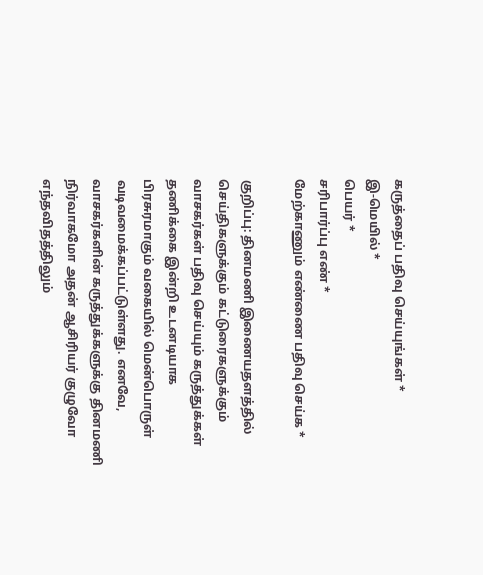கருத்தைப் பதிவு செய்யுங்கள் *
இ-மெயில் *
பெயர் *
சரிபார்ப்பு எண் *
மேற்காணும் எண்ணை பதிவு செய்க *

குறிப்பு: தினமணி இணையதளத்தில் செய்திகளுக்கும் கட்டுரைகளுக்கும் வாசகர்கள் பதிவு செய்யும் கருத்துக்கள் தணிக்கை இன்றி உடனடியாக பிரசுரமாகும் வகையில் மென்பொருள் வடிவமைக்கப்பட்டுள்ளது. எனவே, வாசகர்களின் கருத்துக்களுக்கு தினமணி நிர்வாகமோ அதன் ஆசிரியர் குழுவோ எந்தவிதத்திலும்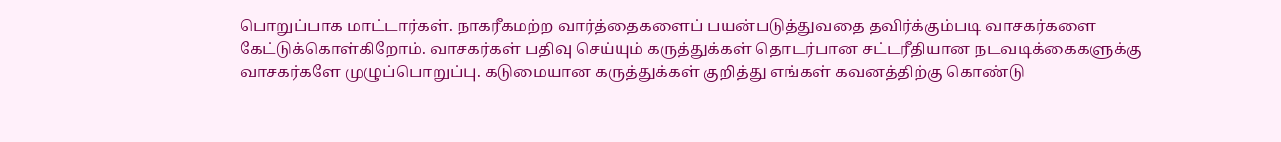பொறுப்பாக மாட்டார்கள். நாகரீகமற்ற வார்த்தைகளைப் பயன்படுத்துவதை தவிர்க்கும்படி வாசகர்களை கேட்டுக்கொள்கிறோம். வாசகர்கள் பதிவு செய்யும் கருத்துக்கள் தொடர்பான சட்டரீதியான நடவடிக்கைகளுக்கு வாசகர்களே முழுப்பொறுப்பு. கடுமையான கருத்துக்கள் குறித்து எங்கள் கவனத்திற்கு கொண்டு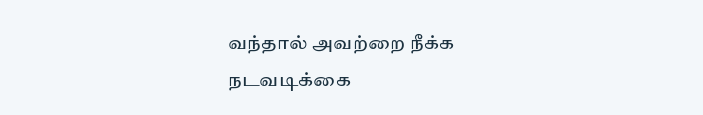வந்தால் அவற்றை நீக்க நடவடிக்கை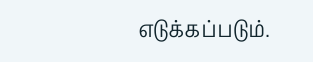எடுக்கப்படும்.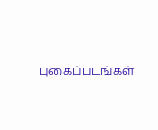புகைப்படங்கள்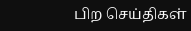பிற செய்திகள்